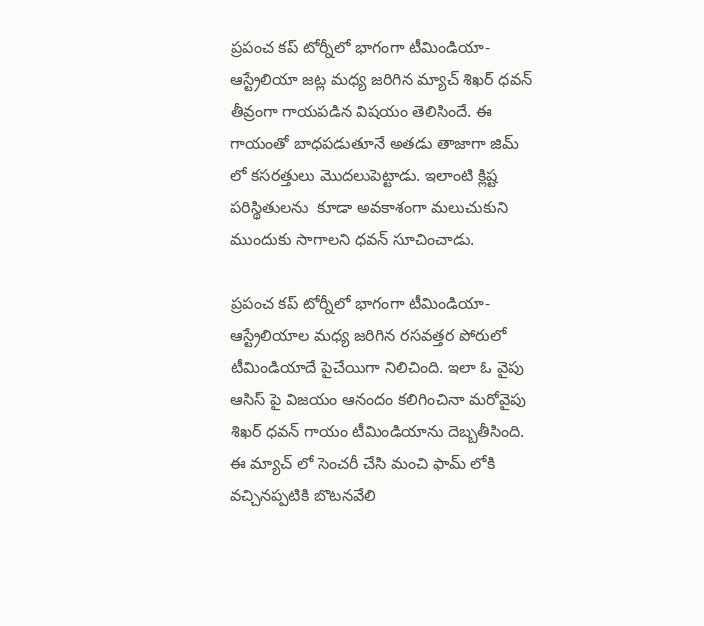ప్రపంచ కప్ టోర్నీలో భాగంగా టీమిండియా-ఆస్ట్రేలియా జట్ల మధ్య జరిగిన మ్యాచ్ శిఖర్ ధవన్ తీవ్రంగా గాయపడిన విషయం తెలిసిందే. ఈ గాయంతో బాధపడుతూనే అతడు తాజాగా జిమ్ లో కసరత్తులు మొదలుపెట్టాడు. ఇలాంటి క్లిష్ట పరిస్థితులను  కూడా అవకాశంగా మలుచుకుని ముందుకు సాగాలని ధవన్ సూచించాడు.

ప్రపంచ కప్ టోర్నీలో భాగంగా టీమిండియా-ఆస్ట్రేలియాల మధ్య జరిగిన రసవత్తర పోరులో టీమిండియాదే పైచేయిగా నిలిచింది. ఇలా ఓ వైపు ఆసిస్ పై విజయం ఆనందం కలిగించినా మరోవైపు శిఖర్ ధవన్ గాయం టీమిండియాను దెబ్బతీసింది. ఈ మ్యాచ్ లో సెంచరీ చేసి మంచి ఫామ్ లోకి వచ్చినప్పటికి బొటనవేలి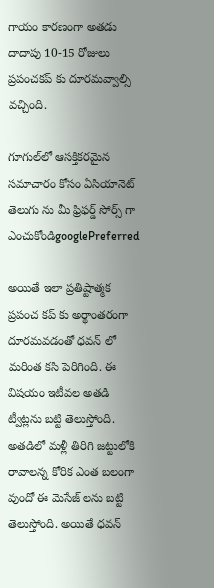గాయం కారణంగా అతడు దాదాపు 10-15 రోజులు ప్రపంచకప్ కు దూరమవ్వాల్సి వచ్చింది.

గూగుల్‌లో ఆసక్తికరమైన సమాచారం కోసం ఏసియానెట్ తెలుగు ను మీ ఫ్రిఫర్డ్ సోర్స్ గా ఎంచుకోండిgooglePreferred

అయితే ఇలా ప్రతిష్టాత్మక ప్రపంచ కప్ కు అర్థాంతరంగా దూరమవడంతో ధవన్ లో మరింత కసి పెరిగింది. ఈ విషయం ఇటీవల అతడి ట్వీట్లను బట్టి తెలుస్తోంది. అతడిలో మళ్లీ తిరిగి జట్టులోకి రావాలన్న కోరిక ఎంత బలంగా వుందో ఈ మెసేజ్ లను బట్టి తెలుస్తోంది. అయితే ధవన్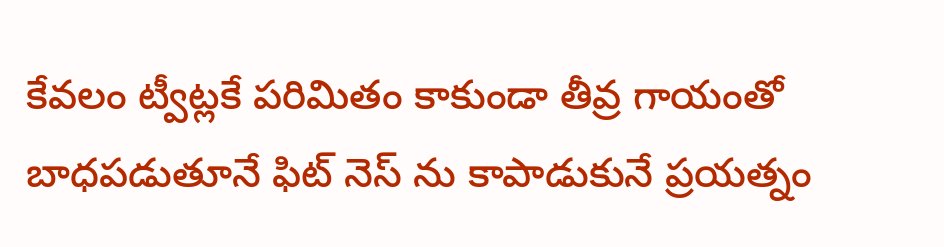కేవలం ట్వీట్లకే పరిమితం కాకుండా తీవ్ర గాయంతో బాధపడుతూనే ఫిట్ నెస్ ను కాపాడుకునే ప్రయత్నం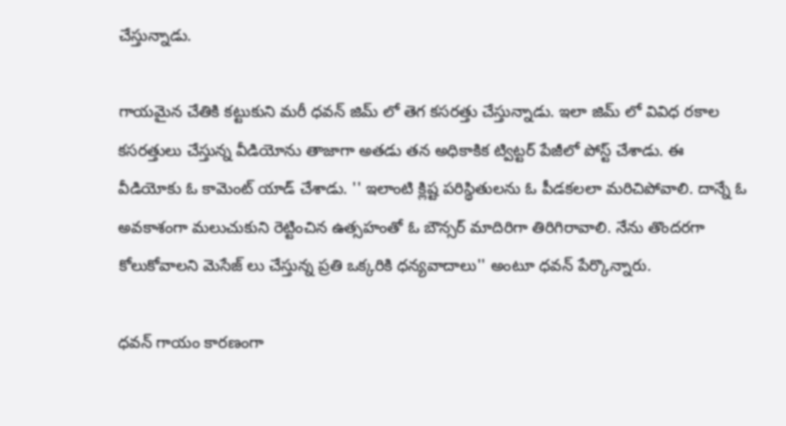చేస్తున్నాడు.

గాయమైన చేతికి కట్టుకుని మరీ ధవన్ జిమ్ లో తెగ కసరత్తు చేస్తున్నాడు. ఇలా జిమ్ లో వివిధ రకాల కసరత్తులు చేస్తున్న వీడియోను తాజాగా అతడు తన అధికాకిక ట్విట్టర్ పేజీలో పోస్ట్ చేశాడు. ఈ వీడియోకు ఓ కామెంట్ యాడ్ చేశాడు. '' ఇలాంటి క్లిష్ట పరిస్థితులను ఓ పీడకలలా మరిచిపోవాలి. దాన్నే ఓ అవకాశంగా మలుచుకుని రెట్టించిన ఉత్సహంతో ఓ బౌన్సర్ మాదిరిగా తిరిగిరావాలి. నేను తొందరగా కోలుకోవాలని మెసేజ్ లు చేస్తున్న ప్రతి ఒక్కరికి ధన్యవాదాలు'' అంటూ ధవన్ పేర్కొన్నారు.

ధవన్ గాయం కారణంగా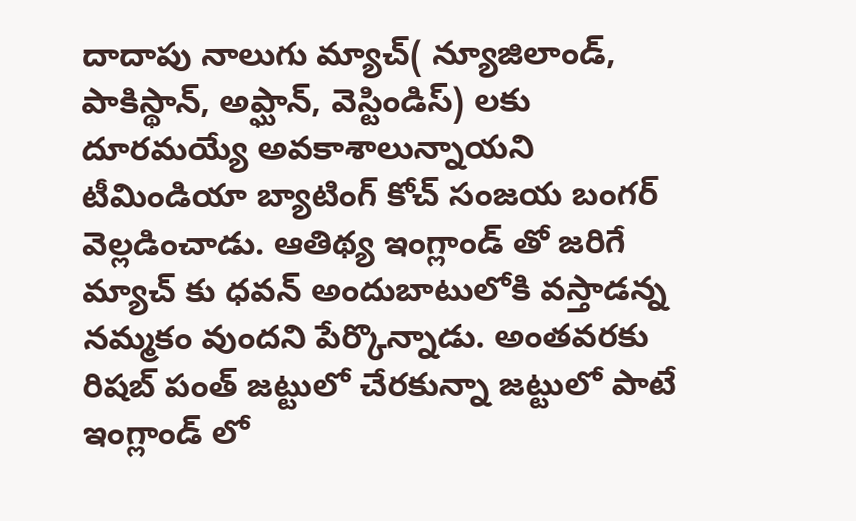దాదాపు నాలుగు మ్యాచ్( న్యూజిలాండ్, పాకిస్థాన్, అప్ఘాన్, వెస్టిండిస్) లకు దూరమయ్యే అవకాశాలున్నాయని టీమిండియా బ్యాటింగ్ కోచ్ సంజయ బంగర్ వెల్లడించాడు. ఆతిథ్య ఇంగ్లాండ్ తో జరిగే మ్యాచ్ కు ధవన్ అందుబాటులోకి వస్తాడన్న నమ్మకం వుందని పేర్కొన్నాడు. అంతవరకు రిషబ్ పంత్ జట్టులో చేరకున్నా జట్టులో పాటే ఇంగ్లాండ్ లో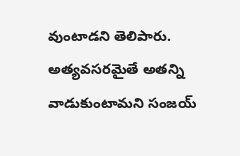వుంటాడని తెలిపారు. అత్యవసరమైతే అతన్ని వాడుకుంటామని సంజయ్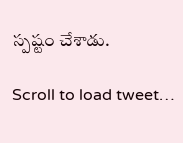స్పష్టం చేశాడు.

Scroll to load tweet…